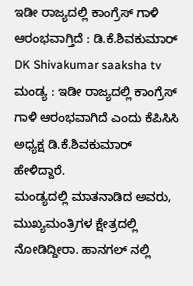ಇಡೀ ರಾಜ್ಯದಲ್ಲಿ ಕಾಂಗ್ರೆಸ್ ಗಾಳಿ ಆರಂಭವಾಗ್ತಿದೆ : ಡಿ.ಕೆ.ಶಿವಕುಮಾರ್ DK Shivakumar saaksha tv
ಮಂಡ್ಯ : ಇಡೀ ರಾಜ್ಯದಲ್ಲಿ ಕಾಂಗ್ರೆಸ್ ಗಾಳಿ ಆರಂಭವಾಗಿದೆ ಎಂದು ಕೆಪಿಸಿಸಿ ಅಧ್ಯಕ್ಷ ಡಿ.ಕೆ.ಶಿವಕುಮಾರ್ ಹೇಳಿದ್ದಾರೆ.
ಮಂಡ್ಯದಲ್ಲಿ ಮಾತನಾಡಿದ ಅವರು, ಮುಖ್ಯಮಂತ್ರಿಗಳ ಕ್ಷೇತ್ರದಲ್ಲಿ ನೋಡಿದ್ದೀರಾ. ಹಾನಗಲ್ ನಲ್ಲಿ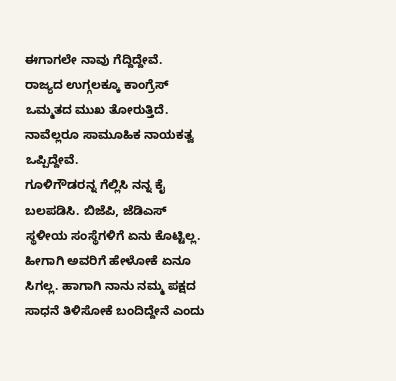ಈಗಾಗಲೇ ನಾವು ಗೆದ್ದಿದ್ದೇವೆ.
ರಾಜ್ಯದ ಉಗ್ಗಲಕ್ಕೂ ಕಾಂಗ್ರೆಸ್ ಒಮ್ಮತದ ಮುಖ ತೋರುತ್ತಿದೆ. ನಾವೆಲ್ಲರೂ ಸಾಮೂಹಿಕ ನಾಯಕತ್ವ ಒಪ್ಪಿದ್ದೇವೆ.
ಗೂಳಿಗೌಡರನ್ನ ಗೆಲ್ಲಿಸಿ ನನ್ನ ಕೈ ಬಲಪಡಿಸಿ. ಬಿಜೆಪಿ, ಜೆಡಿಎಸ್ ಸ್ಥಳೀಯ ಸಂಸ್ಥೆಗಳಿಗೆ ಏನು ಕೊಟ್ಟಿಲ್ಲ.
ಹೀಗಾಗಿ ಅವರಿಗೆ ಹೇಳೋಕೆ ಏನೂ ಸಿಗಲ್ಲ. ಹಾಗಾಗಿ ನಾನು ನಮ್ಮ ಪಕ್ಷದ ಸಾಧನೆ ತಿಳಿಸೋಕೆ ಬಂದಿದ್ದೇನೆ ಎಂದು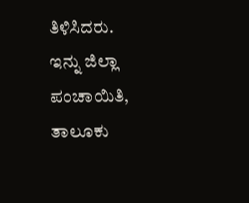ತಿಳಿಸಿದರು.
ಇನ್ನು ಜಿಲ್ಲಾ ಪಂಚಾಯಿತಿ, ತಾಲೂಕು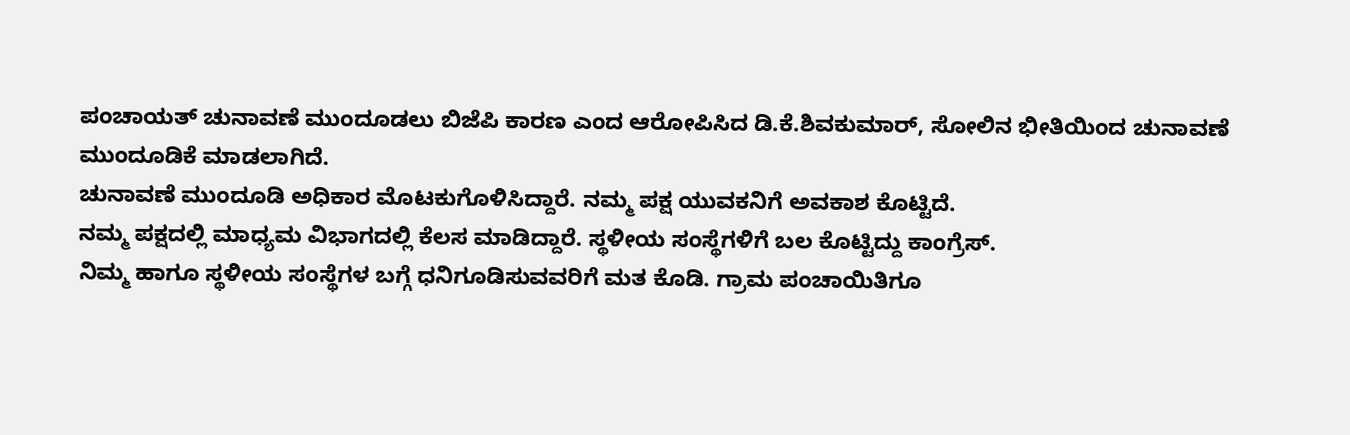ಪಂಚಾಯತ್ ಚುನಾವಣೆ ಮುಂದೂಡಲು ಬಿಜೆಪಿ ಕಾರಣ ಎಂದ ಆರೋಪಿಸಿದ ಡಿ.ಕೆ.ಶಿವಕುಮಾರ್, ಸೋಲಿನ ಭೀತಿಯಿಂದ ಚುನಾವಣೆ ಮುಂದೂಡಿಕೆ ಮಾಡಲಾಗಿದೆ.
ಚುನಾವಣೆ ಮುಂದೂಡಿ ಅಧಿಕಾರ ಮೊಟಕುಗೊಳಿಸಿದ್ದಾರೆ. ನಮ್ಮ ಪಕ್ಷ ಯುವಕನಿಗೆ ಅವಕಾಶ ಕೊಟ್ಟಿದೆ.
ನಮ್ಮ ಪಕ್ಷದಲ್ಲಿ ಮಾಧ್ಯಮ ವಿಭಾಗದಲ್ಲಿ ಕೆಲಸ ಮಾಡಿದ್ದಾರೆ. ಸ್ಥಳೀಯ ಸಂಸ್ಥೆಗಳಿಗೆ ಬಲ ಕೊಟ್ಟಿದ್ದು ಕಾಂಗ್ರೆಸ್.
ನಿಮ್ಮ ಹಾಗೂ ಸ್ಥಳೀಯ ಸಂಸ್ಥೆಗಳ ಬಗ್ಗೆ ಧನಿಗೂಡಿಸುವವರಿಗೆ ಮತ ಕೊಡಿ. ಗ್ರಾಮ ಪಂಚಾಯಿತಿಗೂ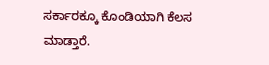ಸರ್ಕಾರಕ್ಕೂ ಕೊಂಡಿಯಾಗಿ ಕೆಲಸ ಮಾಡ್ತಾರೆ.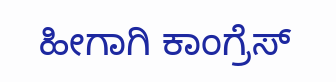ಹೀಗಾಗಿ ಕಾಂಗ್ರೆಸ್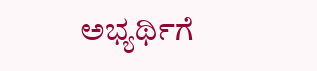ಅಭ್ಯರ್ಥಿಗೆ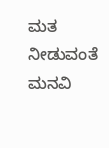ಮತ ನೀಡುವಂತೆ ಮನವಿ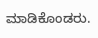ಮಾಡಿಕೊಂಡರು.